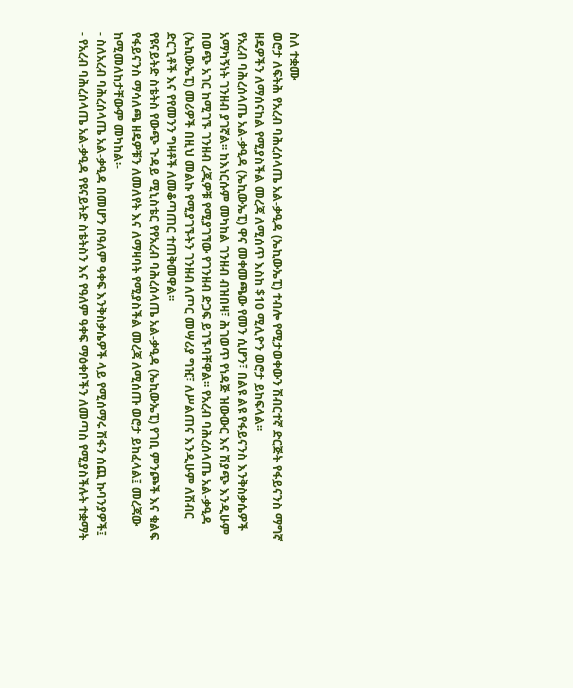ስለ ተቋሙ
ወሮታ ለፍትሕ የአረብ ባሕረሰላጤ አል-ቃዒዳ (ኤኪውኤፒ) ተብሎ የሚታወቀውን ሽብርተኛ ድርጅት የፋይናንስ ማግኛ ዘዴዎችን ለማሰናከል የሚያስችል መረጃ ለሚሰጥ እስከ $10 ሚሊዮን ወሮታ ይከፍላል፡፡
የአረብ ባሕረሰላጤ አል-ቃዒዳ (ኤኪውኤፒ) ዋና መቀመጫው የመን ሲሆን፣ በልዩ ልዩ የፋይናንስ እንቅስቃሴዎች አማካኝነት ገንዘብ ያገኛል፡፡ ከእነርሱም መካከል ገንዘብ ብዝበዛ፣ ሕገወጥ የነዳጅ ዝውውር እና ሽያጭ እንዲሁም በወጭ አገር ከሚገኙ ገንዘብ ረጂዎቹ የሚያገኘው የገንዘብ ድጋፍ ይገኙባቸዋል፡፡ የአረብ ባሕረሰላጤ አል-ቃዒዳ (ኤኪውኤፒ) መሪዎች በዚህ መልኩ የሚያገኙትን ገንዘብ ለጦር መሣሪያ ግዢ፣ ለሥልጠና እንዲሁም ለሽብር ድርጊቶች እና የየመንን ግዛቶች ለመቆጣጠር ተጠቅመዋል፡፡
የዩናይትድ ስቴትስ የውጭ ጉዳይ ሚኒስቴር የየአረብ ባሕረሰላጤ አል-ቃዒዳ (ኤኪውኤፒ) የገቢ ምንጮች እና ቁልፍ የፋይናንስ ማሳለጫ ዘዴዎቹን ለመለየት እና ለማዛባት የሚያስችል መረጃ ለሚሰጡ ወሮታ ይከፈላል፤ መረጃው ከሚመለከታቸውም መካከል፡-
- ስለአረብ ባሕረሰላጤ አል-ቃዒዳ በመሆን በዓለም ዓቀፍ እንቅስቃሴዎች ላይ የሚሰማሩ ሽፋን ሰጪ ኩባንያዎች፤
- የአረብ ባሕረሰላጤ አል-ቃዒዳ የዩናይትድ ስቴትስን እና የዓለም ዓቀፍ ማዕቀቦችን ለመጣስ የሚያስችሉት ተቋማት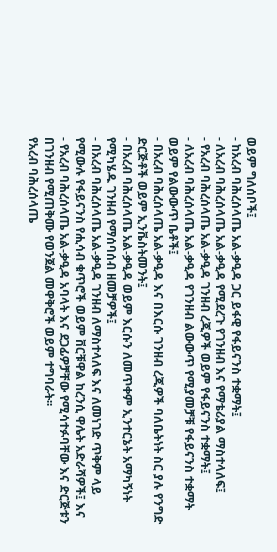ወይም ግለሰቦች፤
- ከአረብ ባሕረሰላጤ አል-ቃዒዳ ጋር ይፋዊ የፋይናንስ ተቋማት፤
- ለአረብ ባሕረሰላጤ አል-ቃዒዳ የሚደረጉ የገንዘብ እና የማቴሪያል ማስተላለፍ፤
- የአረብ ባሕረሰላጤ አል-ቃዒዳ ገንዘብ ረጂዎች ወይም የፋይናንስ ተቋማት፤
- ለአረብ ባሕረሰላጤ አል-ቃዒዳ የገንዘብ ልውውጥ የሚያመቻቹ የፋይናንስ ተቋማት ወይም የልውውጥ ቤቶች፤
- በአረብ ባሕረሰላጤ አል-ቃዒዳ እና በእርሱ ገንዘብ ረጂዎች ባለቤትነት ስር ያሉ የንግድ ድርጅቶች ወይም ኢንቬስትመንት፤
- በአረብ ባሕረሰላጤ አል-ቃዒዳ ወይም እርሱን ለመጥቀም ኢንተርኔት አማካኝነት የሚካሄዱ ገንዘብ የማሰባሰብ ዘመቻዎች፤
- በአረብ ባሕረሰላጤ አል-ቃዒዳ ገንዘብ ለማስተላለፍ እና ለመነገድ ጥቅም ላይ የሚውሉ የፋይናንስ የሒሳብ ቁጥሮች ወይም ቨርቹዋል ከረንሲ ዋሌት አድራሻዎች፤ እና
- የአረብ ባሕረሰላጤ አል-ቃዒዳ አባላት እና ደጋፊዎቻቸው የሚሳተፉባቸው እና ድርጅቱን በገንዘብ የሚጠቅሙ የወንጀል መዋቅሮች ወይም ተግባራት፡፡
የአረብ ባሕረሰላጤ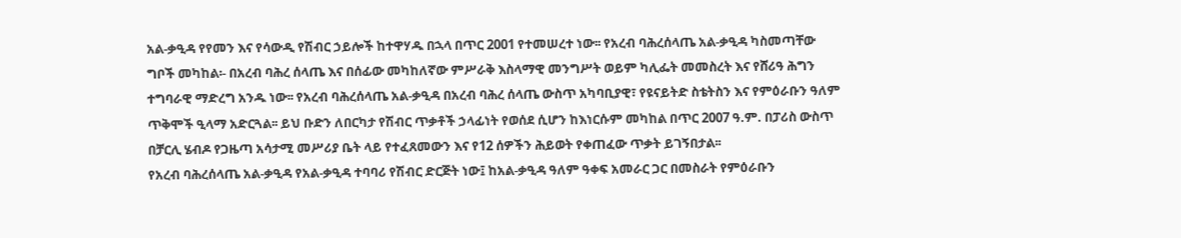አል-ቃዒዳ የየመን እና የሳውዲ የሽብር ኃይሎች ከተዋሃዱ በኋላ በጥር 2001 የተመሠረተ ነው፡፡ የአረብ ባሕረሰላጤ አል-ቃዒዳ ካስመጣቸው ግቦች መካከል፡- በአረብ ባሕረ ሰላጤ እና በሰፊው መካከለኛው ምሥራቅ እስላማዊ መንግሥት ወይም ካሊፌት መመስረት እና የሸሪዓ ሕግን ተግባራዊ ማድረግ አንዱ ነው፡፡ የአረብ ባሕረሰላጤ አል-ቃዒዳ በአረብ ባሕረ ሰላጤ ውስጥ አካባቢያዊ፣ የዩናይትድ ስቴትስን እና የምዕራቡን ዓለም ጥቅሞች ዒላማ አድርጓል፡፡ ይህ ቡድን ለበርካታ የሽብር ጥቃቶች ኃላፊነት የወሰደ ሲሆን ከእነርሱም መካከል በጥር 2007 ዓ.ም. በፓሪስ ውስጥ በቻርሊ ሄብዶ የጋዜጣ አሳታሚ መሥሪያ ቤት ላይ የተፈጸመውን እና የ12 ሰዎችን ሕይወት የቀጠፈው ጥቃት ይገኝበታል፡፡
የአረብ ባሕረሰላጤ አል-ቃዒዳ የአል-ቃዒዳ ተባባሪ የሽብር ድርጅት ነው፤ ከአል-ቃዒዳ ዓለም ዓቀፍ አመራር ጋር በመስራት የምዕራቡን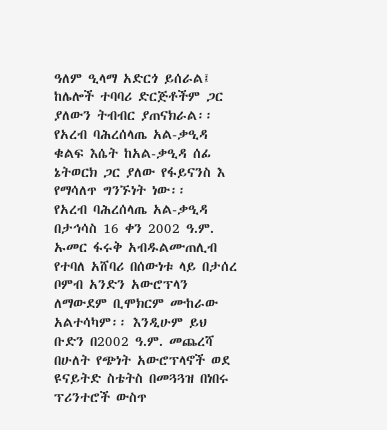ዓለም ዒላማ አድርጎ ይሰራል፤ ከሌሎች ተባባሪ ድርጅቶችም ጋር ያለውን ትብብር ያጠናክራል፡፡ የአረብ ባሕረሰላጤ አል-ቃዒዳ ቁልፍ እሴት ከአል-ቃዒዳ ሰፊ ኔትወርክ ጋር ያለው የፋይናንስ እ የማሳለጥ ግንኙነት ነው፡፡
የአረብ ባሕረሰላጤ አል-ቃዒዳ በታኅሳስ 16 ቀን 2002 ዓ.ም. ኡመር ፋሩቅ አብዱልሙጠሊብ የተባለ አሸባሪ በሰውነቱ ላይ በታሰረ ቦምብ አንድን አውሮፕላን ለማውደም ቢሞክርም ሙከራው አልተሳካም፡፡ እንዲሁም ይህ ቡድን በ2002 ዓ.ም. መጨረሻ በሁለት የጭነት አውሮፕላኖች ወደ ዩናይትድ ስቴትስ በመጓጓዝ በነበሩ ፕሪንተሮች ውስጥ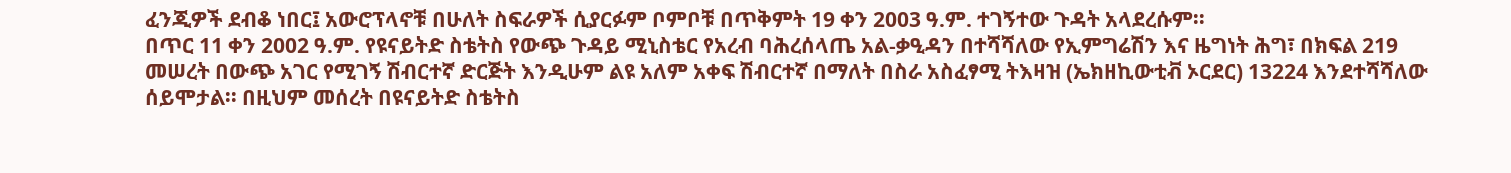ፈንጂዎች ደብቆ ነበር፤ አውሮፕላኖቹ በሁለት ስፍራዎች ሲያርፉም ቦምቦቹ በጥቅምት 19 ቀን 2003 ዓ.ም. ተገኝተው ጉዳት አላደረሱም፡፡
በጥር 11 ቀን 2002 ዓ.ም. የዩናይትድ ስቴትስ የውጭ ጉዳይ ሚኒስቴር የአረብ ባሕረሰላጤ አል-ቃዒዳን በተሻሻለው የኢምግሬሽን እና ዜግነት ሕግ፣ በክፍል 219 መሠረት በውጭ አገር የሚገኝ ሽብርተኛ ድርጅት እንዲሁም ልዩ አለም አቀፍ ሽብርተኛ በማለት በስራ አስፈፃሚ ትእዛዝ (ኤክዘኪውቲቭ ኦርደር) 13224 እንደተሻሻለው ሰይሞታል፡፡ በዚህም መሰረት በዩናይትድ ስቴትስ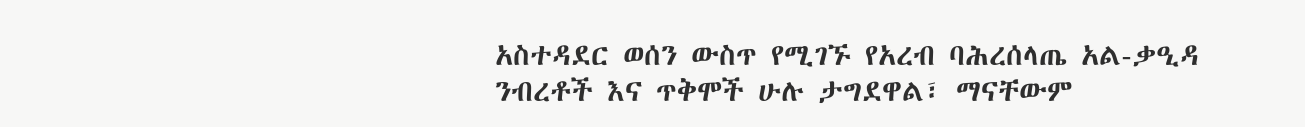አስተዳደር ወሰን ውስጥ የሚገኙ የአረብ ባሕረሰላጤ አል-ቃዒዳ ንብረቶች እና ጥቅሞች ሁሉ ታግደዋል፣ ማናቸውም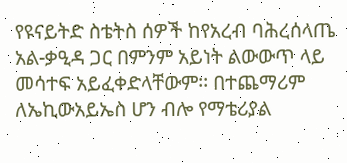የዩናይትድ ስቴትስ ሰዎች ከየአረብ ባሕረሰላጤ አል-ቃዒዳ ጋር በምንም አይነት ልውውጥ ላይ መሳተፍ አይፈቀድላቸውም፡፡ በተጨማሪም ለኤኪውአይኤስ ሆን ብሎ የማቴሪያል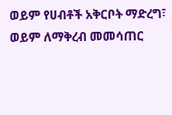ወይም የሀብቶች አቅርቦት ማድረግ፣ ወይም ለማቅረብ መመሳጠር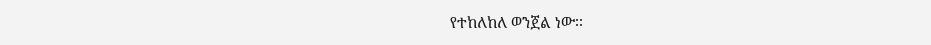የተከለከለ ወንጀል ነው፡፡